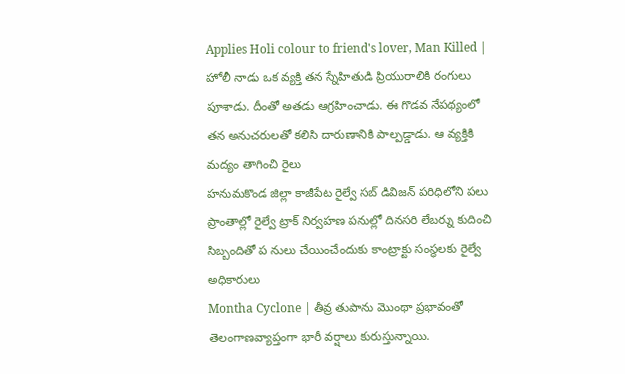Applies Holi colour to friend's lover, Man Killed | హోలీ నాడు ఒక వ్యక్తి తన స్నేహితుడి ప్రియురాలికి రంగులు పూశాడు. దీంతో అతడు ఆగ్రహించాడు. ఈ గొడవ నేపథ్యంలో తన అనుచరులతో కలిసి దారుణానికి పాల్పడ్డాడు. ఆ వ్యక్తికి మద్యం తాగించి రైలు
హనుమకొండ జిల్లా కాజీపేట రైల్వే సబ్ డివిజన్ పరిధిలోని పలు ప్రాంతాల్లో రైల్వే ట్రాక్ నిర్వహణ పనుల్లో దినసరి లేబర్ను కుదించి సిబ్బందితో ప నులు చేయించేందుకు కాంట్రాక్టు సంస్థలకు రైల్వే అధికారులు
Montha Cyclone | తీవ్ర తుపాను మొంథా ప్రభావంతో తెలంగాణవ్యాప్తంగా భారీ వర్షాలు కురుస్తున్నాయి.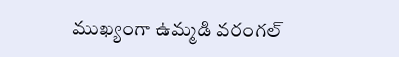ముఖ్యంగా ఉమ్మడి వరంగల్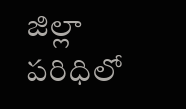జిల్లా పరిధిలో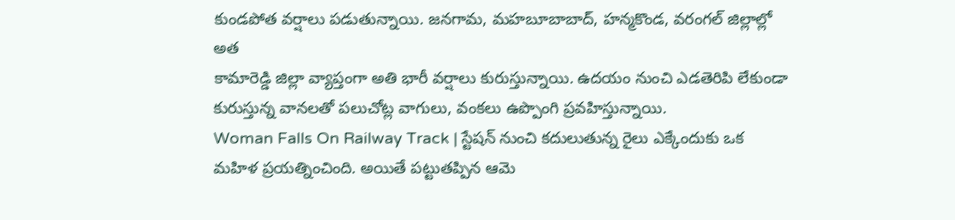కుండపోత వర్షాలు పడుతున్నాయి. జనగామ, మహబూబాబాద్, హన్మకొండ, వరంగల్ జిల్లాల్లో అత
కామారెడ్డి జిల్లా వ్యాప్తంగా అతి భారీ వర్షాలు కురుస్తున్నాయి. ఉదయం నుంచి ఎడతెరిపి లేకుండా కురుస్తున్న వానలతో పలుచోట్ల వాగులు, వంకలు ఉప్పొంగి ప్రవహిస్తున్నాయి.
Woman Falls On Railway Track | స్టేషన్ నుంచి కదులుతున్న రైలు ఎక్కేందుకు ఒక మహిళ ప్రయత్నించింది. అయితే పట్టుతప్పిన ఆమె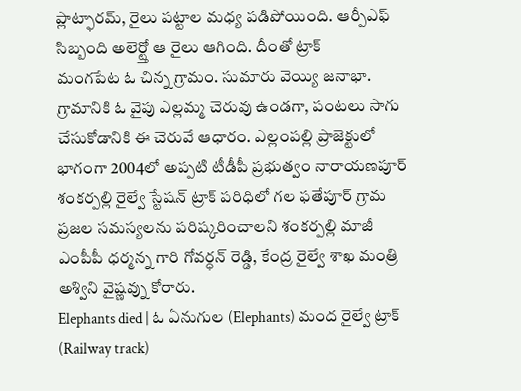ప్లాట్ఫారమ్, రైలు పట్టాల మధ్య పడిపోయింది. ఆర్పీఎఫ్ సిబ్బంది అలెర్ట్తో ఆ రైలు ఆగింది. దీంతో ట్రాక్
మంగపేట ఓ చిన్న గ్రామం. సుమారు వెయ్యి జనాభా. గ్రామానికి ఓ వైపు ఎల్లమ్మ చెరువు ఉండగా, పంటలు సాగు చేసుకోడానికి ఈ చెరువే ఆధారం. ఎల్లంపల్లి ప్రాజెక్టులో భాగంగా 2004లో అప్పటి టీడీపీ ప్రభుత్వం నారాయణపూర్
శంకర్పల్లి రైల్వే స్టేషన్ ట్రాక్ పరిధిలో గల ఫతేపూర్ గ్రామ ప్రజల సమస్యలను పరిష్కరించాలని శంకర్పల్లి మాజీ ఎంపీపీ ధర్మన్న గారి గోవర్ధన్ రెడ్డి, కేంద్ర రైల్వే శాఖ మంత్రి అశ్విని వైష్ణవ్ను కోరారు.
Elephants died | ఓ ఏనుగుల (Elephants) మంద రైల్వే ట్రాక్ (Railway track)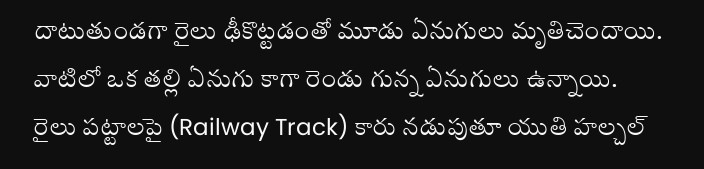దాటుతుండగా రైలు ఢీకొట్టడంతో మూడు ఏనుగులు మృతిచెందాయి. వాటిలో ఒక తల్లి ఏనుగు కాగా రెండు గున్న ఏనుగులు ఉన్నాయి.
రైలు పట్టాలపై (Railway Track) కారు నడుపుతూ యుతి హల్చల్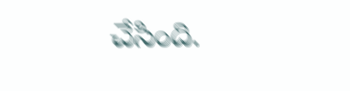చేసింది.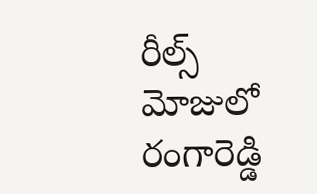రీల్స్ మోజులో రంగారెడ్డి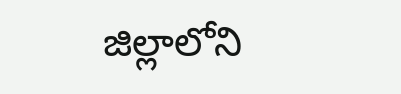జిల్లాలోని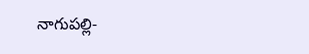నాగుపల్లి-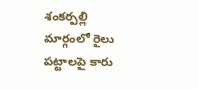శంకర్పల్లి మార్గంలో రైలు పట్టాలపై కారు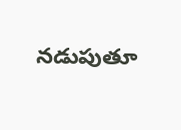నడుపుతూ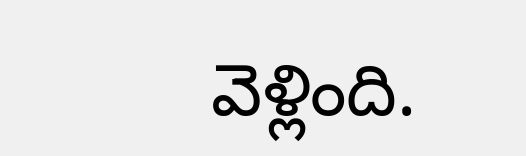వెళ్లింది.